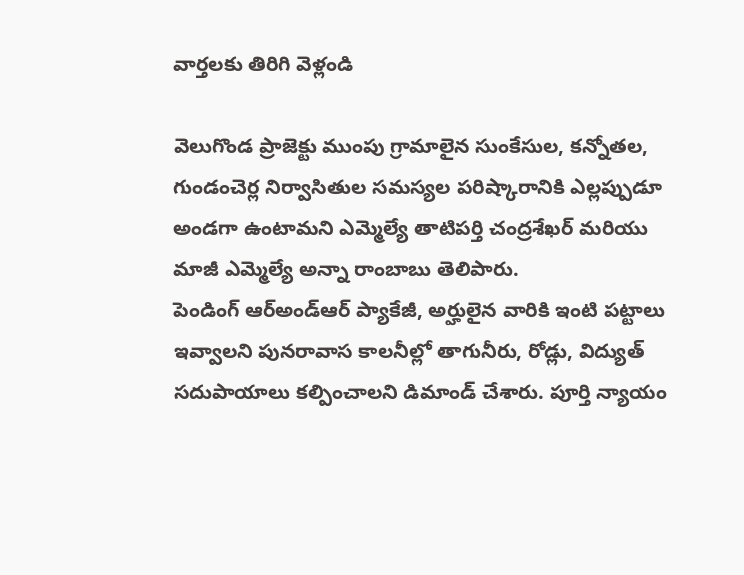వార్తలకు తిరిగి వెళ్లండి

వెలుగొండ ప్రాజెక్టు ముంపు గ్రామాలైన సుంకేసుల, కన్నోతల, గుండంచెర్ల నిర్వాసితుల సమస్యల పరిష్కారానికి ఎల్లప్పుడూ అండగా ఉంటామని ఎమ్మెల్యే తాటిపర్తి చంద్రశేఖర్ మరియు మాజీ ఎమ్మెల్యే అన్నా రాంబాబు తెలిపారు.
పెండింగ్ ఆర్అండ్ఆర్ ప్యాకేజీ, అర్హులైన వారికి ఇంటి పట్టాలు ఇవ్వాలని పునరావాస కాలనీల్లో తాగునీరు, రోడ్లు, విద్యుత్ సదుపాయాలు కల్పించాలని డిమాండ్ చేశారు. పూర్తి న్యాయం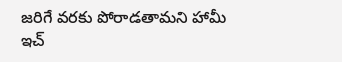జరిగే వరకు పోరాడతామని హామీ ఇచ్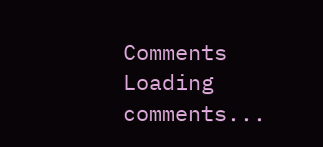Comments
Loading comments...